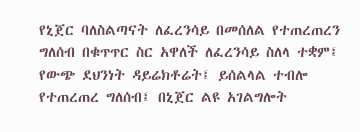የኒጀር ባለስልጣናት ለፈረንሳይ በመሰለል የተጠረጠረን ግለሰብ በቁጥጥር ስር አዋለች ለፈረንሳይ ስለላ ተቋም፤ የውጭ ደህንነት ዳይሬክቶሬት፤ ይሰልላል ተብሎ የተጠረጠረ ግለሰብ፤ በኒጀር ልዩ አገልግሎት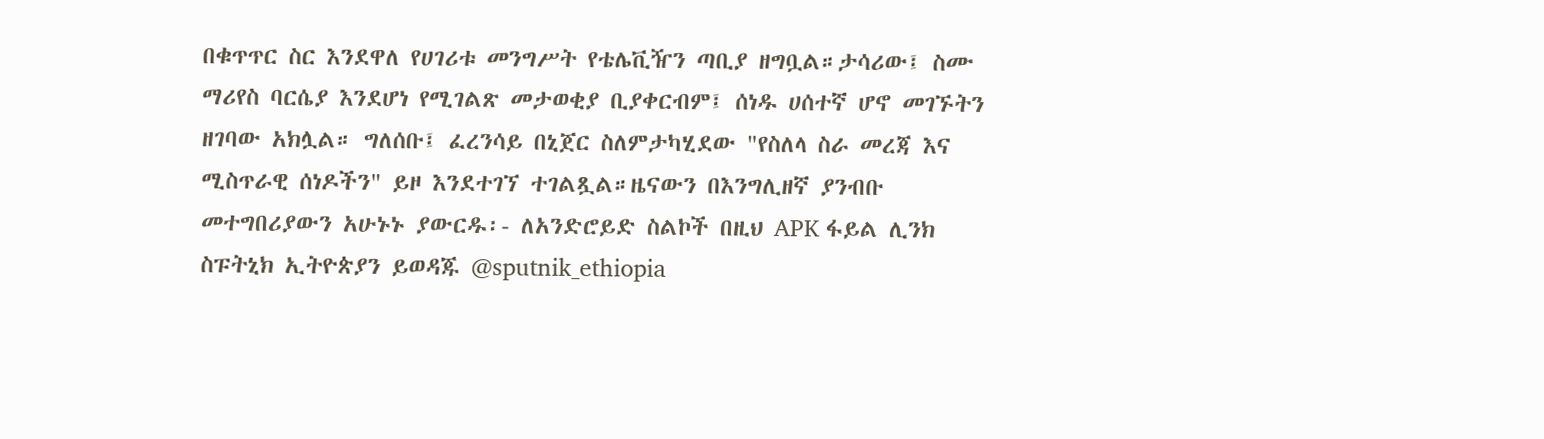በቁጥጥር ስር እንደዋለ የሀገሪቱ መንግሥት የቴሌቪዥን ጣቢያ ዘግቧል።ታሳሪው፤ ስሙ ማሪየስ ባርሴያ እንደሆነ የሚገልጽ መታወቂያ ቢያቀርብም፤ ሰነዱ ሀሰተኛ ሆኖ መገኙትን ዘገባው አክሏል። ግለሰቡ፤ ፈረንሳይ በኒጀር ስለምታካሂደው "የስለላ ስራ መረጃ እና ሚስጥራዊ ሰነዶችን" ይዞ እንደተገኘ ተገልጿል።ዜናውን በእንግሊዘኛ ያንብቡ መተግበሪያውን አሁኑኑ ያውርዱ፡- ለአንድሮይድ ስልኮች በዚህ APK ፋይል ሊንክ ስፑትኒክ ኢትዮጵያን ይወዳጁ @sputnik_ethiopia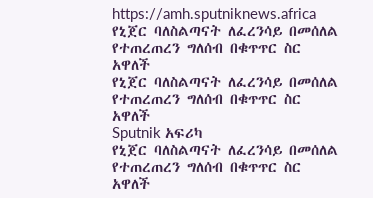https://amh.sputniknews.africa
የኒጀር ባለስልጣናት ለፈረንሳይ በመሰለል የተጠረጠረን ግለሰብ በቁጥጥር ስር አዋለች
የኒጀር ባለስልጣናት ለፈረንሳይ በመሰለል የተጠረጠረን ግለሰብ በቁጥጥር ስር አዋለች
Sputnik አፍሪካ
የኒጀር ባለስልጣናት ለፈረንሳይ በመሰለል የተጠረጠረን ግለሰብ በቁጥጥር ስር አዋለች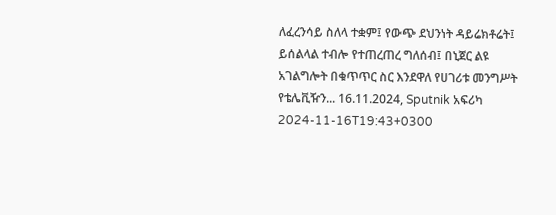ለፈረንሳይ ስለላ ተቋም፤ የውጭ ደህንነት ዳይሬክቶሬት፤ ይሰልላል ተብሎ የተጠረጠረ ግለሰብ፤ በኒጀር ልዩ አገልግሎት በቁጥጥር ስር እንደዋለ የሀገሪቱ መንግሥት የቴሌቪዥን... 16.11.2024, Sputnik አፍሪካ
2024-11-16T19:43+0300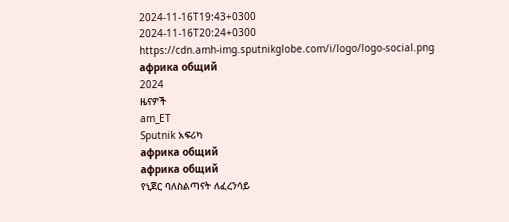2024-11-16T19:43+0300
2024-11-16T20:24+0300
https://cdn.amh-img.sputnikglobe.com/i/logo/logo-social.png
африка общий
2024
ዜናዎች
am_ET
Sputnik አፍሪካ
африка общий
африка общий
የኒጀር ባለስልጣናት ለፈረንሳይ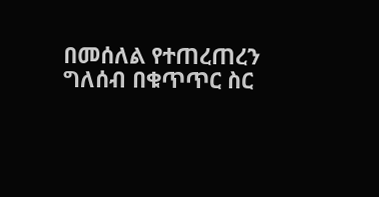በመሰለል የተጠረጠረን ግለሰብ በቁጥጥር ስር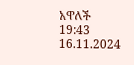አዋለች
19:43 16.11.2024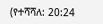(የተሻሻለ: 20:24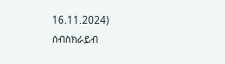16.11.2024)
ሰብስክራይብ